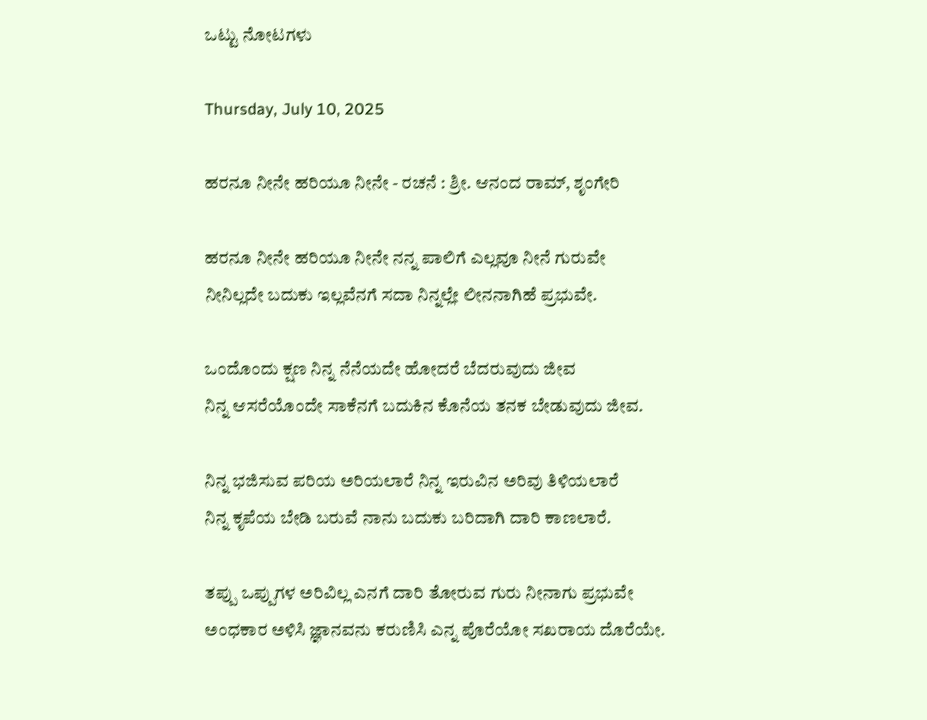ಒಟ್ಟು ನೋಟಗಳು

Thursday, July 10, 2025

ಹರನೂ ನೀನೇ ಹರಿಯೂ ನೀನೇ - ರಚನೆ : ಶ್ರೀ. ಆನಂದ ರಾಮ್, ಶೃಂಗೇರಿ

ಹರನೂ ನೀನೇ ಹರಿಯೂ ನೀನೇ ನನ್ನ ಪಾಲಿಗೆ ಎಲ್ಲವೂ ನೀನೆ ಗುರುವೇ
ನೀನಿಲ್ಲದೇ ಬದುಕು ಇಲ್ಲವೆನಗೆ ಸದಾ ನಿನ್ನಲ್ಲೇ ಲೀನನಾಗಿಹೆ ಪ್ರಭುವೇ.

ಒಂದೊಂದು ಕ್ಷಣ ನಿನ್ನ ನೆನೆಯದೇ ಹೋದರೆ ಬೆದರುವುದು ಜೀವ
ನಿನ್ನ ಆಸರೆಯೊಂದೇ ಸಾಕೆನಗೆ ಬದುಕಿನ ಕೊನೆಯ ತನಕ ಬೇಡುವುದು ಜೀವ.

ನಿನ್ನ ಭಜಿಸುವ ಪರಿಯ ಅರಿಯಲಾರೆ ನಿನ್ನ ಇರುವಿನ ಅರಿವು ತಿಳಿಯಲಾರೆ
ನಿನ್ನ ಕೃಪೆಯ ಬೇಡಿ ಬರುವೆ ನಾನು ಬದುಕು ಬರಿದಾಗಿ ದಾರಿ ಕಾಣಲಾರೆ.

ತಪ್ಪು ಒಪ್ಪುಗಳ ಅರಿವಿಲ್ಲ ಎನಗೆ ದಾರಿ ತೋರುವ ಗುರು ನೀನಾಗು ಪ್ರಭುವೇ
ಅಂಧಕಾರ ಅಳಿಸಿ ಜ್ಞಾನವನು ಕರುಣಿಸಿ ಎನ್ನ ಪೊರೆಯೋ ಸಖರಾಯ ದೊರೆಯೇ.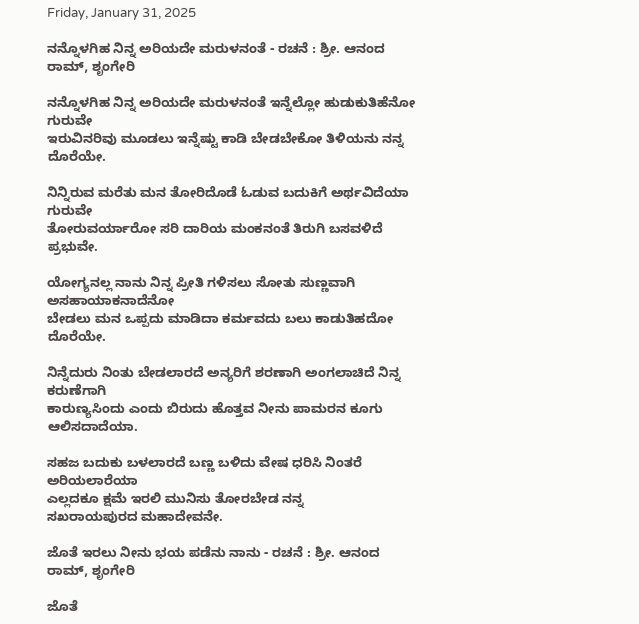Friday, January 31, 2025

ನನ್ನೊಳಗಿಹ ನಿನ್ನ ಅರಿಯದೇ ಮರುಳನಂತೆ - ರಚನೆ : ಶ್ರೀ. ಆನಂದ ರಾಮ್, ಶೃಂಗೇರಿ

ನನ್ನೊಳಗಿಹ ನಿನ್ನ ಅರಿಯದೇ ಮರುಳನಂತೆ ಇನ್ನೆಲ್ಲೋ ಹುಡುಕುತಿಹೆನೋ ಗುರುವೇ
ಇರುವಿನರಿವು ಮೂಡಲು ಇನ್ನೆಷ್ಟು ಕಾಡಿ ಬೇಡಬೇಕೋ ತಿಳಿಯನು ನನ್ನ ದೊರೆಯೇ.

ನಿನ್ನಿರುವ ಮರೆತು ಮನ ತೋರಿದೊಡೆ ಓಡುವ ಬದುಕಿಗೆ ಅರ್ಥವಿದೆಯಾ ಗುರುವೇ
ತೋರುವರ್ಯಾರೋ ಸರಿ ದಾರಿಯ ಮಂಕನಂತೆ ತಿರುಗಿ ಬಸವಳಿದೆ ಪ್ರಭುವೇ.

ಯೋಗ್ಯನಲ್ಲ ನಾನು ನಿನ್ನ ಪ್ರೀತಿ ಗಳಿಸಲು ಸೋತು ಸುಣ್ಣವಾಗಿ ಅಸಹಾಯಾಕನಾದೆನೋ
ಬೇಡಲು ಮನ ಒಪ್ಪದು ಮಾಡಿದಾ ಕರ್ಮವದು ಬಲು ಕಾಡುತಿಹದೋ ದೊರೆಯೇ.

ನಿನ್ನೆದುರು ನಿಂತು ಬೇಡಲಾರದೆ ಅನ್ಯರಿಗೆ ಶರಣಾಗಿ ಅಂಗಲಾಚಿದೆ ನಿನ್ನ ಕರುಣೆಗಾಗಿ
ಕಾರುಣ್ಯಸಿಂದು ಎಂದು ಬಿರುದು ಹೊತ್ತವ ನೀನು ಪಾಮರನ ಕೂಗು ಆಲಿಸದಾದೆಯಾ.

ಸಹಜ ಬದುಕು ಬಳಲಾರದೆ ಬಣ್ಣ ಬಳಿದು ವೇಷ ಧರಿಸಿ ನಿಂತರೆ ಅರಿಯಲಾರೆಯಾ
ಎಲ್ಲದಕೂ ಕ್ಷಮೆ ಇರಲಿ ಮುನಿಸು ತೋರಬೇಡ ನನ್ನ
ಸಖರಾಯಪುರದ ಮಹಾದೇವನೇ.

ಜೊತೆ ಇರಲು ನೀನು ಭಯ ಪಡೆನು ನಾನು - ರಚನೆ : ಶ್ರೀ. ಆನಂದ ರಾಮ್, ಶೃಂಗೇರಿ

ಜೊತೆ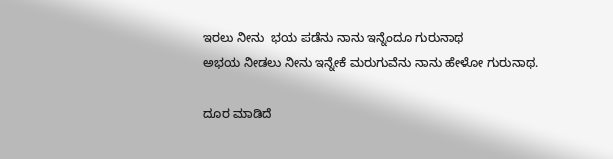ಇರಲು ನೀನು  ಭಯ ಪಡೆನು ನಾನು ಇನ್ನೆಂದೂ ಗುರುನಾಥ
ಅಭಯ ನೀಡಲು ನೀನು ಇನ್ನೇಕೆ ಮರುಗುವೆನು ನಾನು ಹೇಳೋ ಗುರುನಾಥ.

ದೂರ ಮಾಡಿದೆ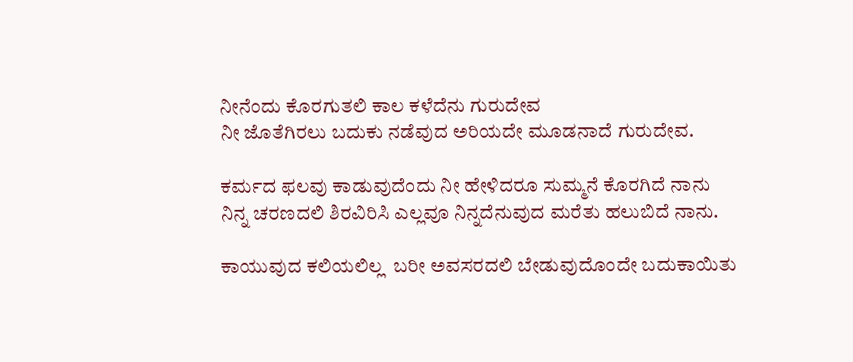ನೀನೆಂದು ಕೊರಗುತಲಿ ಕಾಲ ಕಳೆದೆನು ಗುರುದೇವ
ನೀ ಜೊತೆಗಿರಲು ಬದುಕು ನಡೆವುದ ಅರಿಯದೇ ಮೂಡನಾದೆ ಗುರುದೇವ.

ಕರ್ಮದ ಫಲವು ಕಾಡುವುದೆಂದು ನೀ ಹೇಳಿದರೂ ಸುಮ್ಮನೆ ಕೊರಗಿದೆ ನಾನು
ನಿನ್ನ ಚರಣದಲಿ ಶಿರವಿರಿಸಿ ಎಲ್ಲವೂ ನಿನ್ನದೆನುವುದ ಮರೆತು ಹಲುಬಿದೆ ನಾನು.

ಕಾಯುವುದ ಕಲಿಯಲಿಲ್ಲ  ಬರೀ ಅವಸರದಲಿ ಬೇಡುವುದೊಂದೇ ಬದುಕಾಯಿತು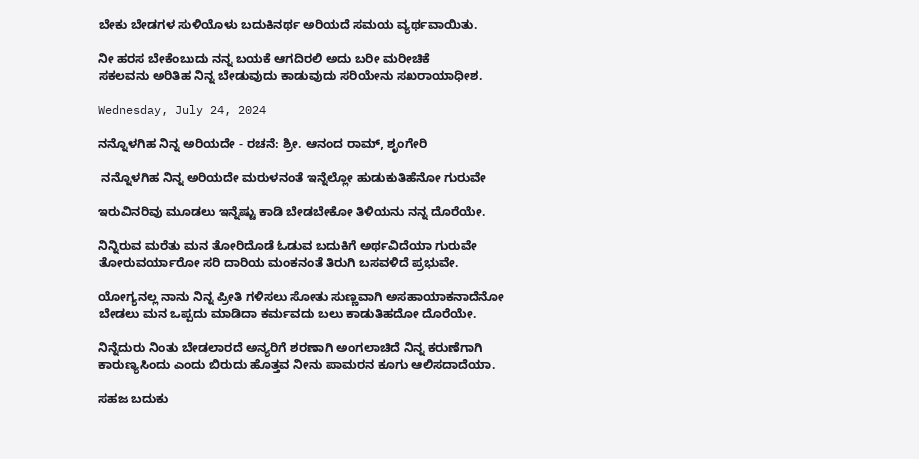ಬೇಕು ಬೇಡಗಳ ಸುಳಿಯೊಳು ಬದುಕಿನರ್ಥ ಅರಿಯದೆ ಸಮಯ ವ್ಯರ್ಥವಾಯಿತು.

ನೀ ಹರಸ ಬೇಕೆಂಬುದು ನನ್ನ ಬಯಕೆ ಆಗದಿರಲಿ ಅದು ಬರೀ ಮರೀಚಿಕೆ
ಸಕಲವನು ಅರಿತಿಹ ನಿನ್ನ ಬೇಡುವುದು ಕಾಡುವುದು ಸರಿಯೇನು ಸಖರಾಯಾಧೀಶ.

Wednesday, July 24, 2024

ನನ್ನೊಳಗಿಹ ನಿನ್ನ ಅರಿಯದೇ - ರಚನೆ: ಶ್ರೀ. ಆನಂದ ರಾಮ್, ಶೃಂಗೇರಿ

 ನನ್ನೊಳಗಿಹ ನಿನ್ನ ಅರಿಯದೇ ಮರುಳನಂತೆ ಇನ್ನೆಲ್ಲೋ ಹುಡುಕುತಿಹೆನೋ ಗುರುವೇ

ಇರುವಿನರಿವು ಮೂಡಲು ಇನ್ನೆಷ್ಟು ಕಾಡಿ ಬೇಡಬೇಕೋ ತಿಳಿಯನು ನನ್ನ ದೊರೆಯೇ.

ನಿನ್ನಿರುವ ಮರೆತು ಮನ ತೋರಿದೊಡೆ ಓಡುವ ಬದುಕಿಗೆ ಅರ್ಥವಿದೆಯಾ ಗುರುವೇ
ತೋರುವರ್ಯಾರೋ ಸರಿ ದಾರಿಯ ಮಂಕನಂತೆ ತಿರುಗಿ ಬಸವಳಿದೆ ಪ್ರಭುವೇ.

ಯೋಗ್ಯನಲ್ಲ ನಾನು ನಿನ್ನ ಪ್ರೀತಿ ಗಳಿಸಲು ಸೋತು ಸುಣ್ಣವಾಗಿ ಅಸಹಾಯಾಕನಾದೆನೋ
ಬೇಡಲು ಮನ ಒಪ್ಪದು ಮಾಡಿದಾ ಕರ್ಮವದು ಬಲು ಕಾಡುತಿಹದೋ ದೊರೆಯೇ.

ನಿನ್ನೆದುರು ನಿಂತು ಬೇಡಲಾರದೆ ಅನ್ಯರಿಗೆ ಶರಣಾಗಿ ಅಂಗಲಾಚಿದೆ ನಿನ್ನ ಕರುಣೆಗಾಗಿ
ಕಾರುಣ್ಯಸಿಂದು ಎಂದು ಬಿರುದು ಹೊತ್ತವ ನೀನು ಪಾಮರನ ಕೂಗು ಆಲಿಸದಾದೆಯಾ.

ಸಹಜ ಬದುಕು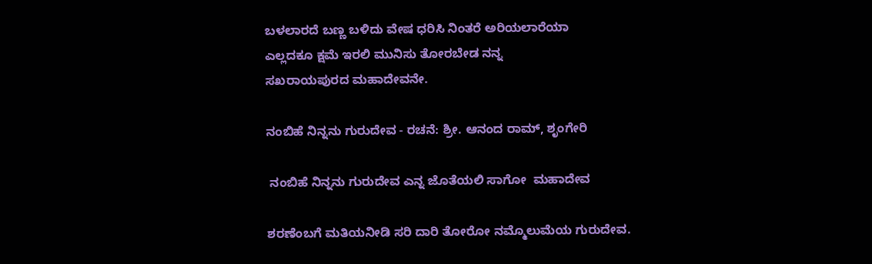ಬಳಲಾರದೆ ಬಣ್ಣ ಬಳಿದು ವೇಷ ಧರಿಸಿ ನಿಂತರೆ ಅರಿಯಲಾರೆಯಾ
ಎಲ್ಲದಕೂ ಕ್ಷಮೆ ಇರಲಿ ಮುನಿಸು ತೋರಬೇಡ ನನ್ನ
ಸಖರಾಯಪುರದ ಮಹಾದೇವನೇ.

ನಂಬಿಹೆ ನಿನ್ನನು ಗುರುದೇವ - ರಚನೆ: ಶ್ರೀ. ಆನಂದ ರಾಮ್, ಶೃಂಗೇರಿ

 ನಂಬಿಹೆ ನಿನ್ನನು ಗುರುದೇವ ಎನ್ನ ಜೊತೆಯಲಿ ಸಾಗೋ  ಮಹಾದೇವ

ಶರಣೆಂಬಗೆ ಮತಿಯನೀಡಿ ಸರಿ ದಾರಿ ತೋರೋ ನಮ್ಮೊಲುಮೆಯ ಗುರುದೇವ.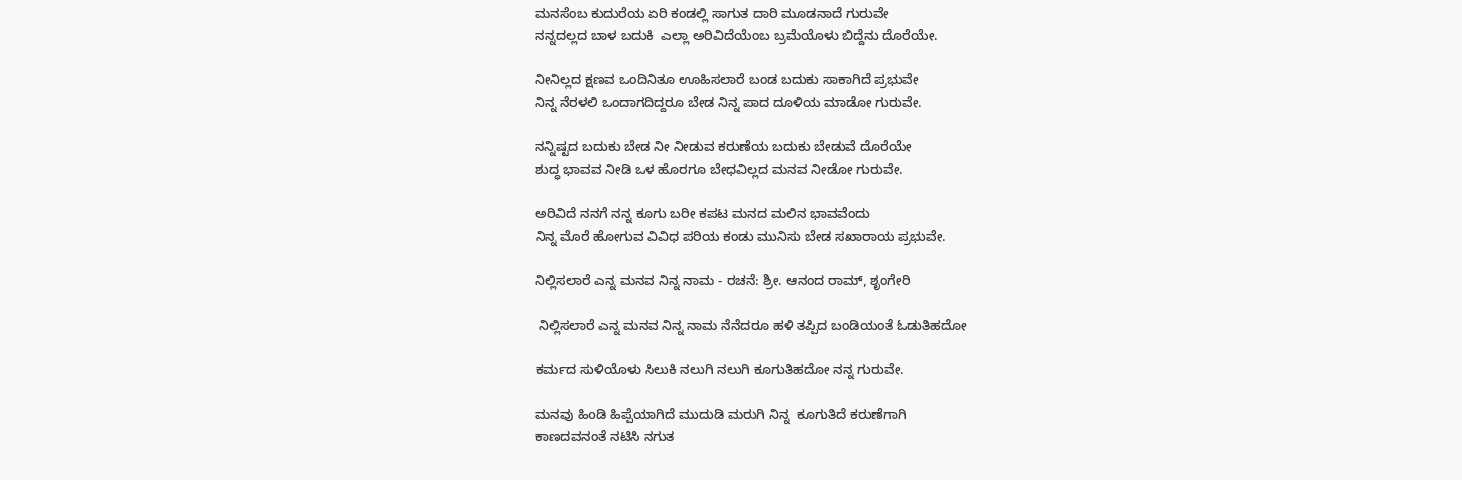ಮನಸೆಂಬ ಕುದುರೆಯ ಏರಿ ಕಂಡಲ್ಲಿ ಸಾಗುತ ದಾರಿ ಮೂಡನಾದೆ ಗುರುವೇ
ನನ್ನದಲ್ಲದ ಬಾಳ ಬದುಕಿ  ಎಲ್ಲಾ ಅರಿವಿದೆಯೆಂಬ ಬ್ರಮೆಯೊಳು ಬಿದ್ದೆನು ದೊರೆಯೇ.

ನೀನಿಲ್ಲದ ಕ್ಷಣವ ಒಂದಿನಿತೂ ಊಹಿಸಲಾರೆ ಬಂಡ ಬದುಕು ಸಾಕಾಗಿದೆ ಪ್ರಭುವೇ
ನಿನ್ನ ನೆರಳಲಿ ಒಂದಾಗದಿದ್ದರೂ ಬೇಡ ನಿನ್ನ ಪಾದ ದೂಳಿಯ ಮಾಡೋ ಗುರುವೇ.

ನನ್ನಿಷ್ಟದ ಬದುಕು ಬೇಡ ನೀ ನೀಡುವ ಕರುಣೆಯ ಬದುಕು ಬೇಡುವೆ ದೊರೆಯೇ
ಶುದ್ಧ ಭಾವವ ನೀಡಿ ಒಳ ಹೊರಗೂ ಬೇಧವಿಲ್ಲದ ಮನವ ನೀಡೋ ಗುರುವೇ.

ಅರಿವಿದೆ ನನಗೆ ನನ್ನ ಕೂಗು ಬರೀ ಕಪಟ ಮನದ ಮಲಿನ ಭಾವವೆಂದು
ನಿನ್ನ ಮೊರೆ ಹೋಗುವ ವಿವಿಧ ಪರಿಯ ಕಂಡು ಮುನಿಸು ಬೇಡ ಸಖಾರಾಯ ಪ್ರಭುವೇ.

ನಿಲ್ಲಿಸಲಾರೆ ಎನ್ನ ಮನವ ನಿನ್ನ ನಾಮ - ರಚನೆ: ಶ್ರೀ. ಆನಂದ ರಾಮ್, ಶೃಂಗೇರಿ

 ನಿಲ್ಲಿಸಲಾರೆ ಎನ್ನ ಮನವ ನಿನ್ನ ನಾಮ ನೆನೆದರೂ ಹಳಿ ತಪ್ಪಿದ ಬಂಡಿಯಂತೆ ಓಡುತಿಹದೋ

ಕರ್ಮದ ಸುಳಿಯೊಳು ಸಿಲುಕಿ ನಲುಗಿ ನಲುಗಿ ಕೂಗುತಿಹದೋ ನನ್ನ ಗುರುವೇ.

ಮನವು ಹಿoಡಿ ಹಿಪ್ಪೆಯಾಗಿದೆ ಮುದುಡಿ ಮರುಗಿ ನಿನ್ನ  ಕೂಗುತಿದೆ ಕರುಣೆಗಾಗಿ
ಕಾಣದವನಂತೆ ನಟಿಸಿ ನಗುತ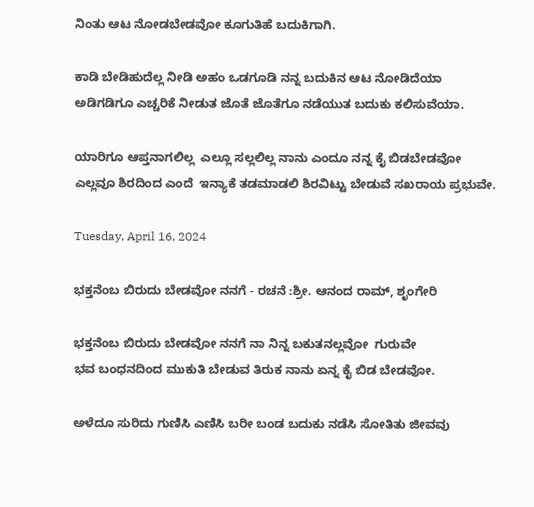ನಿಂತು ಆಟ ನೋಡಬೇಡವೋ ಕೂಗುತಿಹೆ ಬದುಕಿಗಾಗಿ.

ಕಾಡಿ ಬೇಡಿಹುದೆಲ್ಲ ನೀಡಿ ಅಹಂ ಒಡಗೂಡಿ ನನ್ನ ಬದುಕಿನ ಆಟ ನೋಡಿದೆಯಾ
ಅಡಿಗಡಿಗೂ ಎಚ್ಚರಿಕೆ ನೀಡುತ ಜೊತೆ ಜೊತೆಗೂ ನಡೆಯುತ ಬದುಕು ಕಲಿಸುವೆಯಾ.

ಯಾರಿಗೂ ಆಪ್ತನಾಗಲಿಲ್ಲ  ಎಲ್ಲೂ ಸಲ್ಲಲಿಲ್ಲ ನಾನು ಎಂದೂ ನನ್ನ ಕೈ ಬಿಡಬೇಡವೋ
ಎಲ್ಲವೂ ಶಿರದಿಂದ ಎಂದೆ  ಇನ್ಯಾಕೆ ತಡಮಾಡಲಿ ಶಿರವಿಟ್ಟು ಬೇಡುವೆ ಸಖರಾಯ ಪ್ರಭುವೇ.

Tuesday, April 16, 2024

ಭಕ್ತನೆಂಬ ಬಿರುದು ಬೇಡವೋ ನನಗೆ - ರಚನೆ :ಶ್ರೀ. ಆನಂದ ರಾಮ್, ಶೃಂಗೇರಿ

ಭಕ್ತನೆಂಬ ಬಿರುದು ಬೇಡವೋ ನನಗೆ ನಾ ನಿನ್ನ ಬಕುತನಲ್ಲವೋ  ಗುರುವೇ
ಭವ ಬಂಧನದಿಂದ ಮುಕುತಿ ಬೇಡುವ ತಿರುಕ ನಾನು ಏನ್ನ ಕೈ ಬಿಡ ಬೇಡವೋ.

ಅಳೆದೂ ಸುರಿದು ಗುಣಿಸಿ ಎಣಿಸಿ ಬರೀ ಬಂಡ ಬದುಕು ನಡೆಸಿ ಸೋತಿತು ಜೀವವು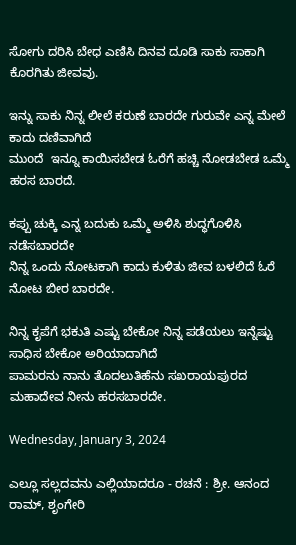ಸೋಗು ದರಿಸಿ ಬೇಧ ಎಣಿಸಿ ದಿನವ ದೂಡಿ ಸಾಕು ಸಾಕಾಗಿ ಕೊರಗಿತು ಜೀವವು.

ಇನ್ನು ಸಾಕು ನಿನ್ನ ಲೀಲೆ ಕರುಣೆ ಬಾರದೇ ಗುರುವೇ ಎನ್ನ ಮೇಲೆ ಕಾದು ದಣಿವಾಗಿದೆ
ಮುoದೆ  ಇನ್ನೂ ಕಾಯಿಸಬೇಡ ಓರೆಗೆ ಹಚ್ಚಿ ನೋಡಬೇಡ ಒಮ್ಮೆ ಹರಸ ಬಾರದೆ.

ಕಪ್ಪು ಚುಕ್ಕಿ ಎನ್ನ ಬದುಕು ಒಮ್ಮೆ ಅಳಿಸಿ ಶುದ್ಧಗೊಳಿಸಿ ನಡೆಸಬಾರದೇ
ನಿನ್ನ ಒಂದು ನೋಟಕಾಗಿ ಕಾದು ಕುಳಿತು ಜೀವ ಬಳಲಿದೆ ಓರೆ ನೋಟ ಬೀರ ಬಾರದೇ.

ನಿನ್ನ ಕೃಪೆಗೆ ಭಕುತಿ ಎಷ್ಟು ಬೇಕೋ ನಿನ್ನ ಪಡೆಯಲು ಇನ್ನೆಷ್ಟು ಸಾಧಿಸ ಬೇಕೋ ಅರಿಯಾದಾಗಿದೆ
ಪಾಮರನು ನಾನು ತೊದಲುತಿಹೆನು ಸಖರಾಯಪುರದ ಮಹಾದೇವ ನೀನು ಹರಸಬಾರದೇ.

Wednesday, January 3, 2024

ಎಲ್ಲೂ ಸಲ್ಲದವನು ಎಲ್ಲಿಯಾದರೂ - ರಚನೆ : ಶ್ರೀ. ಆನಂದ ರಾಮ್, ಶೃಂಗೇರಿ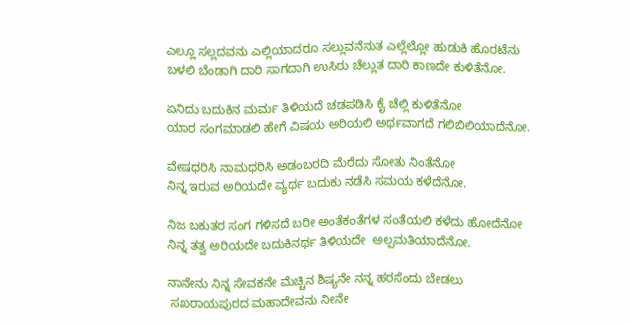ಎಲ್ಲೂ ಸಲ್ಲದವನು ಎಲ್ಲಿಯಾದರೂ ಸಲ್ಲುವನೆನುತ ಎಲ್ಲೆಲ್ಲೋ ಹುಡುಕಿ ಹೊರಟೆನು
ಬಳಲಿ ಬೆಂಡಾಗಿ ದಾರಿ ಸಾಗದಾಗಿ ಉಸಿರು ಚೆಲ್ಲುತ ದಾರಿ ಕಾಣದೇ ಕುಳಿತೆನೋ.

ಏನಿದು ಬದುಕಿನ ಮರ್ಮ ತಿಳಿಯದೆ ಚಡಪಡಿಸಿ ಕೈ ಚೆಲ್ಲಿ ಕುಳಿತೆನೋ
ಯಾರ ಸಂಗಮಾಡಲಿ ಹೇಗೆ ವಿಷಯ ಅರಿಯಲಿ ಅರ್ಥವಾಗದೆ ಗಲಿಬಿಲಿಯಾದೆನೋ.

ವೇಷಧರಿಸಿ ನಾಮಧರಿಸಿ ಅಡಂಬರದಿ ಮೆರೆದು ಸೋತು ನಿಂತೆನೋ
ನಿನ್ನ ಇರುವ ಅರಿಯದೇ ವ್ಯರ್ಥ ಬದುಕು ನಡೆಸಿ ಸಮಯ ಕಳೆದೆನೋ.

ನಿಜ ಬಕುತರ ಸಂಗ ಗಳಿಸದೆ ಬರೀ ಅಂತೆಕಂತೆಗಳ ಸಂತೆಯಲಿ ಕಳೆದು ಹೋದೆನೋ
ನಿನ್ನ ತತ್ವ ಅರಿಯದೇ ಬದುಕಿನರ್ಥ ತಿಳಿಯದೇ  ಅಲ್ಪಮತಿಯಾದೆನೋ.

ನಾನೇನು ನಿನ್ನ ಸೇವಕನೇ ಮೆಚ್ಚಿನ ಶಿಷ್ಯನೇ ನನ್ನ ಹರಸೆಂದು ಬೇಡಲು
 ಸಖರಾಯಪುರದ ಮಹಾದೇವನು ನೀನೇ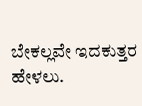ಬೇಕಲ್ಲವೇ ಇದಕುತ್ತರ ಹೇಳಲು.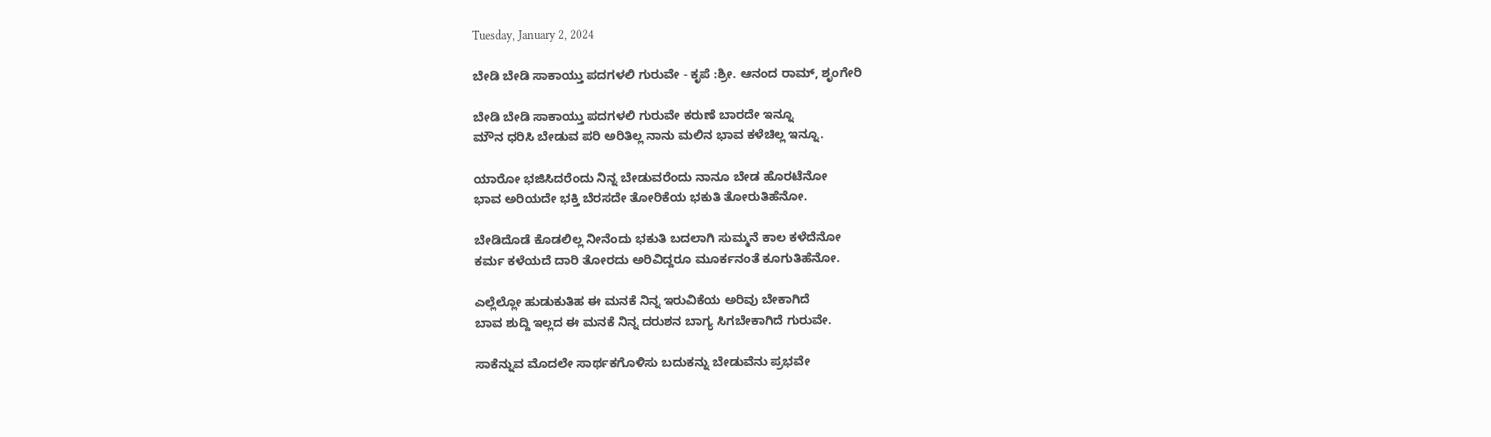Tuesday, January 2, 2024

ಬೇಡಿ ಬೇಡಿ ಸಾಕಾಯ್ತು ಪದಗಳಲಿ ಗುರುವೇ - ಕೃಪೆ :ಶ್ರೀ. ಆನಂದ ರಾಮ್, ಶೃಂಗೇರಿ

ಬೇಡಿ ಬೇಡಿ ಸಾಕಾಯ್ತು ಪದಗಳಲಿ ಗುರುವೇ ಕರುಣೆ ಬಾರದೇ ಇನ್ನೂ
ಮೌನ ಧರಿಸಿ ಬೇಡುವ ಪರಿ ಅರಿತಿಲ್ಲ ನಾನು ಮಲಿನ ಭಾವ ಕಳೆಚಿಲ್ಲ ಇನ್ನೂ.

ಯಾರೋ ಭಜಿಸಿದರೆಂದು ನಿನ್ನ ಬೇಡುವರೆಂದು ನಾನೂ ಬೇಡ ಹೊರಟೆನೋ
ಭಾವ ಅರಿಯದೇ ಭಕ್ತಿ ಬೆರಸದೇ ತೋರಿಕೆಯ ಭಕುತಿ ತೋರುತಿಹೆನೋ.

ಬೇಡಿದೊಡೆ ಕೊಡಲಿಲ್ಲ ನೀನೆಂದು ಭಕುತಿ ಬದಲಾಗಿ ಸುಮ್ಮನೆ ಕಾಲ ಕಳೆದೆನೋ
ಕರ್ಮ ಕಳೆಯದೆ ದಾರಿ ತೋರದು ಅರಿವಿದ್ದರೂ ಮೂರ್ಕನಂತೆ ಕೂಗುತಿಹೆನೋ.

ಎಲ್ಲೆಲ್ಲೋ ಹುಡುಕುತಿಹ ಈ ಮನಕೆ ನಿನ್ನ ಇರುವಿಕೆಯ ಅರಿವು ಬೇಕಾಗಿದೆ
ಬಾವ ಶುದ್ದಿ ಇಲ್ಲದ ಈ ಮನಕೆ ನಿನ್ನ ದರುಶನ ಬಾಗ್ಯ ಸಿಗಬೇಕಾಗಿದೆ ಗುರುವೇ.

ಸಾಕೆನ್ನುವ ಮೊದಲೇ ಸಾರ್ಥಕಗೊಳಿಸು ಬದುಕನ್ನು ಬೇಡುವೆನು ಪ್ರಭವೇ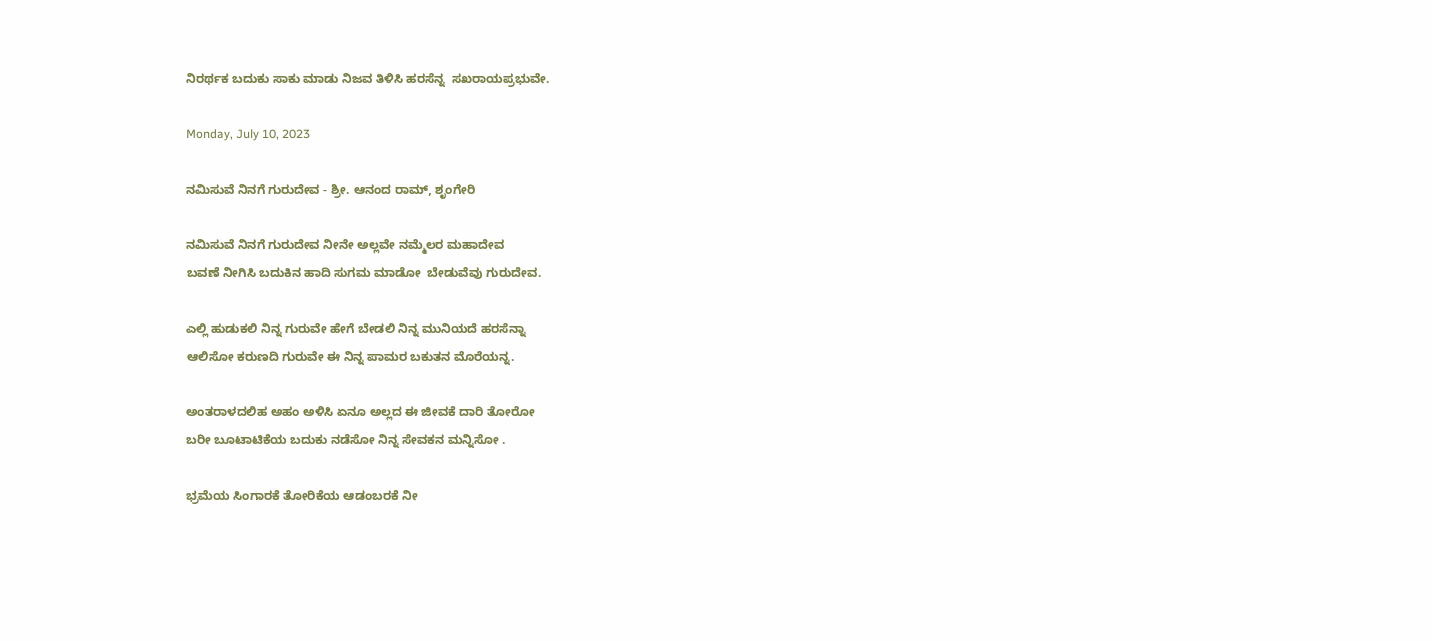ನಿರರ್ಥಕ ಬದುಕು ಸಾಕು ಮಾಡು ನಿಜವ ತಿಳಿಸಿ ಹರಸೆನ್ನ  ಸಖರಾಯಪ್ರಭುವೇ.

Monday, July 10, 2023

ನಮಿಸುವೆ ನಿನಗೆ ಗುರುದೇವ - ಶ್ರೀ. ಆನಂದ ರಾಮ್, ಶೃಂಗೇರಿ

ನಮಿಸುವೆ ನಿನಗೆ ಗುರುದೇವ ನೀನೇ ಅಲ್ಲವೇ ನಮ್ಮೆಲರ ಮಹಾದೇವ
ಬವಣೆ ನೀಗಿಸಿ ಬದುಕಿನ ಹಾದಿ ಸುಗಮ ಮಾಡೋ  ಬೇಡುವೆವು ಗುರುದೇವ.

ಎಲ್ಲಿ ಹುಡುಕಲಿ ನಿನ್ನ ಗುರುವೇ ಹೇಗೆ ಬೇಡಲಿ ನಿನ್ನ ಮುನಿಯದೆ ಹರಸೆನ್ನಾ
ಆಲಿಸೋ ಕರುಣದಿ ಗುರುವೇ ಈ ನಿನ್ನ ಪಾಮರ ಬಕುತನ ಮೊರೆಯನ್ನ.

ಅಂತರಾಳದಲಿಹ ಅಹಂ ಅಳಿಸಿ ಏನೂ ಅಲ್ಲದ ಈ ಜೀವಕೆ ದಾರಿ ತೋರೋ
ಬರೀ ಬೂಟಾಟಿಕೆಯ ಬದುಕು ನಡೆಸೋ ನಿನ್ನ ಸೇವಕನ ಮನ್ನಿಸೋ .

ಭ್ರಮೆಯ ಸಿಂಗಾರಕೆ ತೋರಿಕೆಯ ಆಡಂಬರಕೆ ನೀ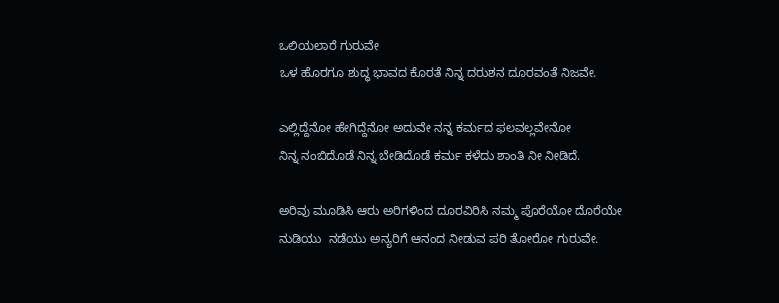ಒಲಿಯಲಾರೆ ಗುರುವೇ
ಒಳ ಹೊರಗೂ ಶುದ್ಧ ಭಾವದ ಕೊರತೆ ನಿನ್ನ ದರುಶನ ದೂರವಂತೆ ನಿಜವೇ.

ಎಲ್ಲಿದ್ದೆನೋ ಹೇಗಿದ್ದೆನೋ ಅದುವೇ ನನ್ನ ಕರ್ಮದ ಫಲವಲ್ಲವೇನೋ
ನಿನ್ನ ನಂಬಿದೊಡೆ ನಿನ್ನ ಬೇಡಿದೊಡೆ ಕರ್ಮ ಕಳೆದು ಶಾಂತಿ ನೀ ನೀಡಿದೆ.

ಅರಿವು ಮೂಡಿಸಿ ಆರು ಅರಿಗಳಿಂದ ದೂರವಿರಿಸಿ ನಮ್ಮ ಪೊರೆಯೋ ದೊರೆಯೇ
ನುಡಿಯು  ನಡೆಯು ಅನ್ಯರಿಗೆ ಆನಂದ ನೀಡುವ ಪರಿ ತೋರೋ ಗುರುವೇ.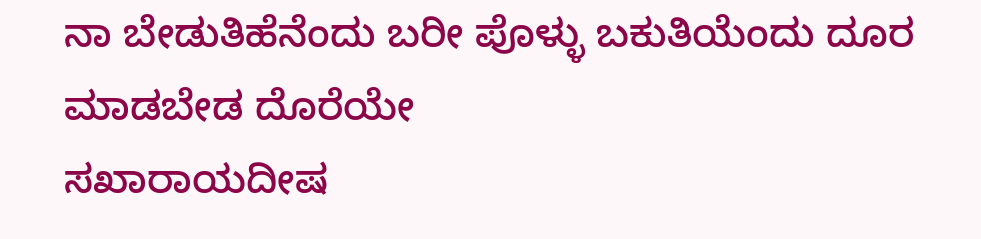ನಾ ಬೇಡುತಿಹೆನೆಂದು ಬರೀ ಪೊಳ್ಳು ಬಕುತಿಯೆಂದು ದೂರ ಮಾಡಬೇಡ ದೊರೆಯೇ
ಸಖಾರಾಯದೀಷ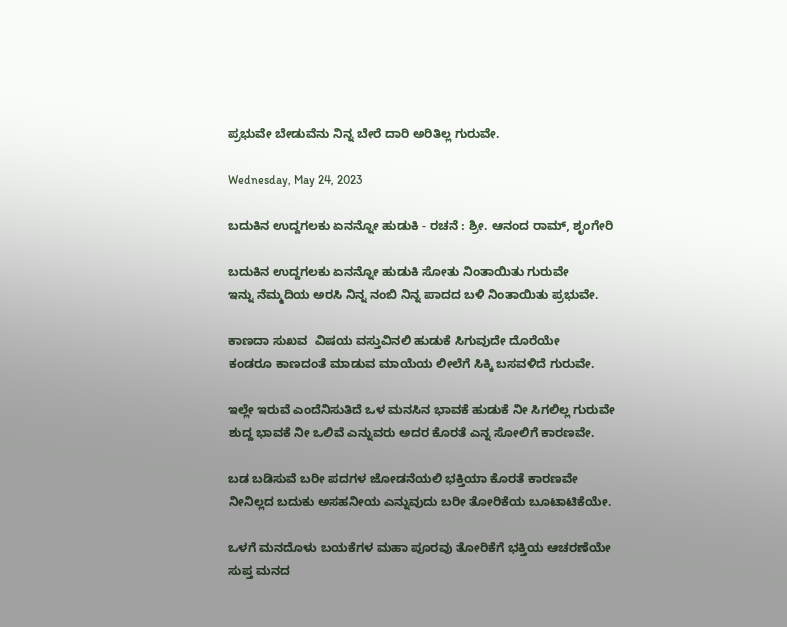ಪ್ರಭುವೇ ಬೇಡುವೆನು ನಿನ್ನ ಬೇರೆ ದಾರಿ ಅರಿತಿಲ್ಲ ಗುರುವೇ.

Wednesday, May 24, 2023

ಬದುಕಿನ ಉದ್ದಗಲಕು ಏನನ್ನೋ ಹುಡುಕಿ - ರಚನೆ : ಶ್ರೀ. ಆನಂದ ರಾಮ್, ಶೃಂಗೇರಿ

ಬದುಕಿನ ಉದ್ದಗಲಕು ಏನನ್ನೋ ಹುಡುಕಿ ಸೋತು ನಿಂತಾಯಿತು ಗುರುವೇ
ಇನ್ನು ನೆಮ್ಮದಿಯ ಅರಸಿ ನಿನ್ನ ನಂಬಿ ನಿನ್ನ ಪಾದದ ಬಳಿ ನಿಂತಾಯಿತು ಪ್ರಭುವೇ.

ಕಾಣದಾ ಸುಖವ  ವಿಷಯ ವಸ್ತುವಿನಲಿ ಹುಡುಕೆ ಸಿಗುವುದೇ ದೊರೆಯೇ
ಕಂಡರೂ ಕಾಣದಂತೆ ಮಾಡುವ ಮಾಯೆಯ ಲೀಲೆಗೆ ಸಿಕ್ಕಿ ಬಸವಳಿದೆ ಗುರುವೇ.

ಇಲ್ಲೇ ಇರುವೆ ಎಂದೆನಿಸುತಿದೆ ಒಳ ಮನಸಿನ ಭಾವಕೆ ಹುಡುಕೆ ನೀ ಸಿಗಲಿಲ್ಲ ಗುರುವೇ
ಶುದ್ದ ಭಾವಕೆ ನೀ ಒಲಿವೆ ಎನ್ನುವರು ಅದರ ಕೊರತೆ ಎನ್ನ ಸೋಲಿಗೆ ಕಾರಣವೇ.

ಬಡ ಬಡಿಸುವೆ ಬರೀ ಪದಗಳ ಜೋಡನೆಯಲಿ ಭಕ್ತಿಯಾ ಕೊರತೆ ಕಾರಣವೇ
ನೀನಿಲ್ಲದ ಬದುಕು ಅಸಹನೀಯ ಎನ್ನುವುದು ಬರೀ ತೋರಿಕೆಯ ಬೂಟಾಟಿಕೆಯೇ.

ಒಳಗೆ ಮನದೊಳು ಬಯಕೆಗಳ ಮಹಾ ಪೂರವು ತೋರಿಕೆಗೆ ಭಕ್ತಿಯ ಆಚರಣೆಯೇ
ಸುಪ್ತ ಮನದ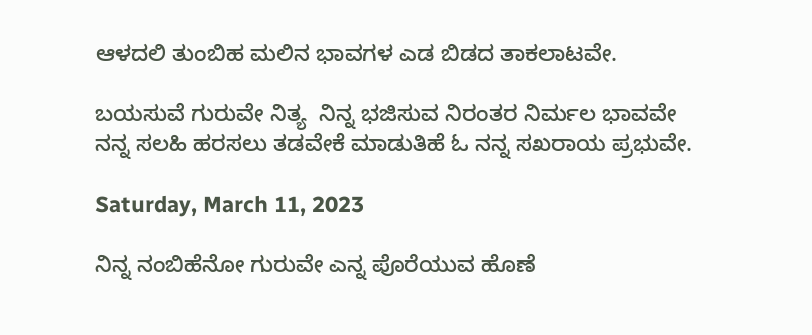ಆಳದಲಿ ತುಂಬಿಹ ಮಲಿನ ಭಾವಗಳ ಎಡ ಬಿಡದ ತಾಕಲಾಟವೇ.

ಬಯಸುವೆ ಗುರುವೇ ನಿತ್ಯ  ನಿನ್ನ ಭಜಿಸುವ ನಿರಂತರ ನಿರ್ಮಲ ಭಾವವೇ
ನನ್ನ ಸಲಹಿ ಹರಸಲು ತಡವೇಕೆ ಮಾಡುತಿಹೆ ಓ ನನ್ನ ಸಖರಾಯ ಪ್ರಭುವೇ.

Saturday, March 11, 2023

ನಿನ್ನ ನಂಬಿಹೆನೋ ಗುರುವೇ ಎನ್ನ ಪೊರೆಯುವ ಹೊಣೆ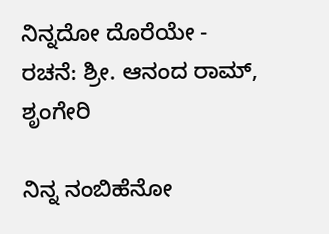ನಿನ್ನದೋ ದೊರೆಯೇ - ರಚನೆ: ಶ್ರೀ. ಆನಂದ ರಾಮ್, ಶೃಂಗೇರಿ

ನಿನ್ನ ನಂಬಿಹೆನೋ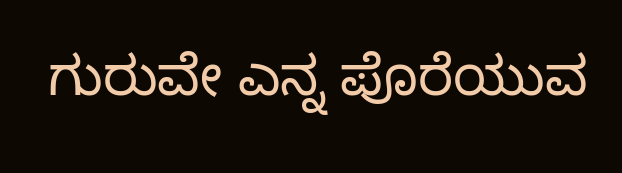ಗುರುವೇ ಎನ್ನ ಪೊರೆಯುವ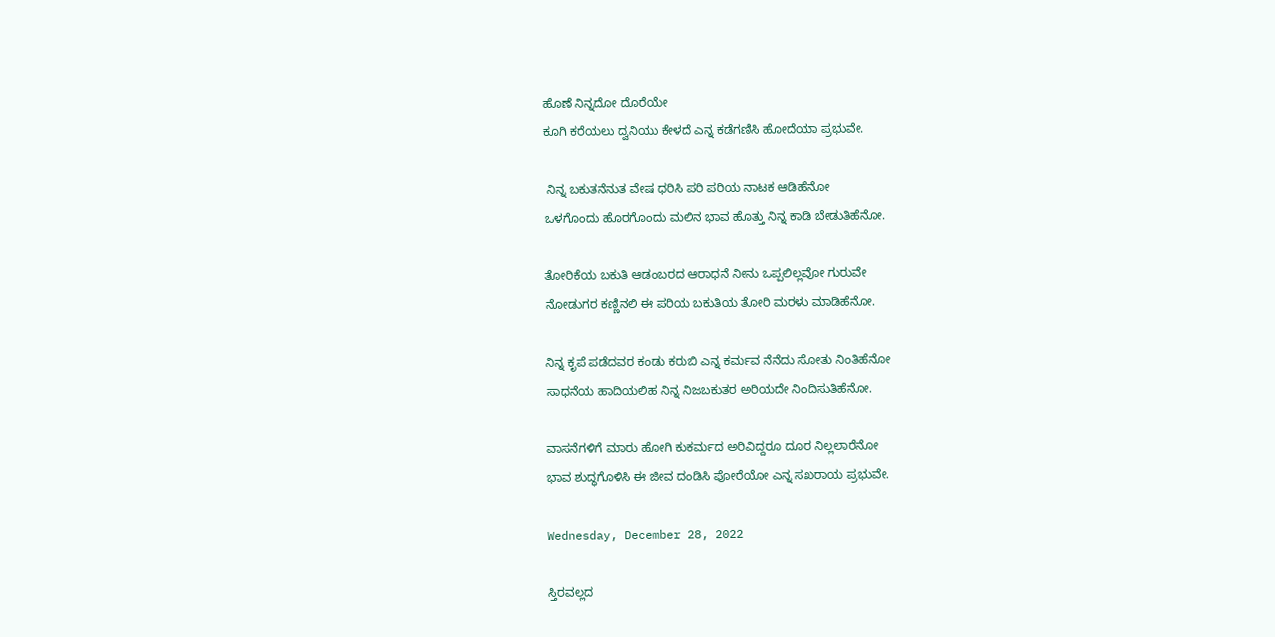ಹೊಣೆ ನಿನ್ನದೋ ದೊರೆಯೇ
ಕೂಗಿ ಕರೆಯಲು ದ್ವನಿಯು ಕೇಳದೆ ಎನ್ನ ಕಡೆಗಣಿಸಿ ಹೋದೆಯಾ ಪ್ರಭುವೇ.

 ನಿನ್ನ ಬಕುತನೆನುತ ವೇಷ ಧರಿಸಿ ಪರಿ ಪರಿಯ ನಾಟಕ ಆಡಿಹೆನೋ
ಒಳಗೊಂದು ಹೊರಗೊಂದು ಮಲಿನ ಭಾವ ಹೊತ್ತು ನಿನ್ನ ಕಾಡಿ ಬೇಡುತಿಹೆನೋ.

ತೋರಿಕೆಯ ಬಕುತಿ ಆಡಂಬರದ ಆರಾಧನೆ ನೀನು ಒಪ್ಪಲಿಲ್ಲವೋ ಗುರುವೇ
ನೋಡುಗರ ಕಣ್ಣಿನಲಿ ಈ ಪರಿಯ ಬಕುತಿಯ ತೋರಿ ಮರಳು ಮಾಡಿಹೆನೋ.

ನಿನ್ನ ಕೃಪೆ ಪಡೆದವರ ಕಂಡು ಕರುಬಿ ಎನ್ನ ಕರ್ಮವ ನೆನೆದು ಸೋತು ನಿಂತಿಹೆನೋ
ಸಾಧನೆಯ ಹಾದಿಯಲಿಹ ನಿನ್ನ ನಿಜಬಕುತರ ಅರಿಯದೇ ನಿಂದಿಸುತಿಹೆನೋ.

ವಾಸನೆಗಳಿಗೆ ಮಾರು ಹೋಗಿ ಕುಕರ್ಮದ ಅರಿವಿದ್ದರೂ ದೂರ ನಿಲ್ಲಲಾರೆನೋ
ಭಾವ ಶುದ್ಧಗೊಳಿಸಿ ಈ ಜೀವ ದಂಡಿಸಿ ಪೋರೆಯೋ ಎನ್ನ ಸಖರಾಯ ಪ್ರಭುವೇ.

Wednesday, December 28, 2022

ಸ್ತಿರವಲ್ಲದ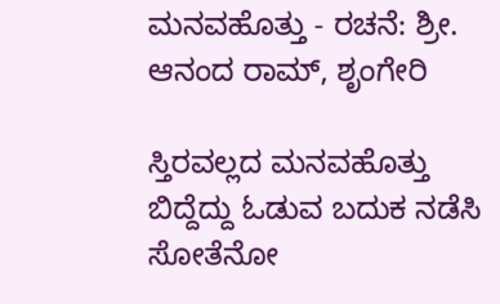ಮನವಹೊತ್ತು - ರಚನೆ: ಶ್ರೀ. ಆನಂದ ರಾಮ್, ಶೃಂಗೇರಿ

ಸ್ತಿರವಲ್ಲದ ಮನವಹೊತ್ತು ಬಿದ್ದೆದ್ದು ಓಡುವ ಬದುಕ ನಡೆಸಿ ಸೋತೆನೋ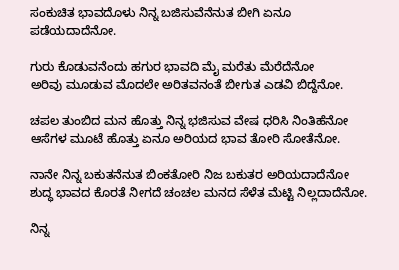ಸಂಕುಚಿತ ಭಾವದೊಳು ನಿನ್ನ ಬಜಿಸುವೆನೆನುತ ಬೀಗಿ ಏನೂ ಪಡೆಯದಾದೆನೋ.

ಗುರು ಕೊಡುವನೆಂದು ಹಗುರ ಭಾವದಿ ಮೈ ಮರೆತು ಮೆರೆದೆನೋ
ಅರಿವು ಮೂಡುವ ಮೊದಲೇ ಅರಿತವನಂತೆ ಬೀಗುತ ಎಡವಿ ಬಿದ್ದೆನೋ.

ಚಪಲ ತುಂಬಿದ ಮನ ಹೊತ್ತು ನಿನ್ನ ಭಜಿಸುವ ವೇಷ ಧರಿಸಿ ನಿಂತಿಹೆನೋ
ಆಸೆಗಳ ಮೂಟೆ ಹೊತ್ತು ಏನೂ ಅರಿಯದ ಭಾವ ತೋರಿ ಸೋತೆನೋ.

ನಾನೇ ನಿನ್ನ ಬಕುತನೆನುತ ಬಿಂಕತೋರಿ ನಿಜ ಬಕುತರ ಅರಿಯದಾದೆನೋ
ಶುದ್ಧ ಭಾವದ ಕೊರತೆ ನೀಗದೆ ಚಂಚಲ ಮನದ ಸೆಳೆತ ಮೆಟ್ಟಿ ನಿಲ್ಲದಾದೆನೋ.

ನಿನ್ನ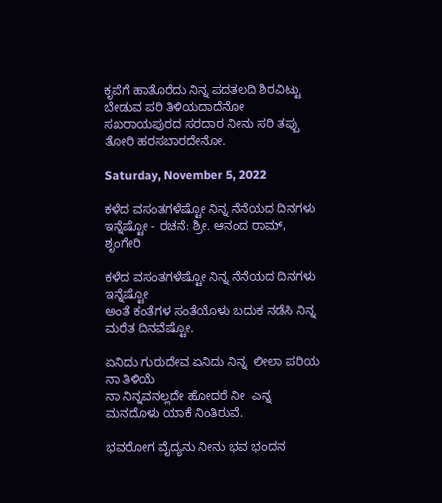ಕೃಪೆಗೆ ಹಾತೊರೆದು ನಿನ್ನ ಪದತಲದಿ ಶಿರವಿಟ್ಟು ಬೇಡುವ ಪರಿ ತಿಳಿಯದಾದೆನೋ
ಸಖರಾಯಪುರದ ಸರದಾರ ನೀನು ಸರಿ ತಪ್ಪು ತೋರಿ ಹರಸಬಾರದೇನೋ.

Saturday, November 5, 2022

ಕಳೆದ ವಸಂತಗಳೆಷ್ಟೋ ನಿನ್ನ ನೆನೆಯದ ದಿನಗಳು ಇನ್ನೆಷ್ಟೋ - ರಚನೆ: ಶ್ರೀ. ಆನಂದ ರಾಮ್, ಶೃಂಗೇರಿ

ಕಳೆದ ವಸಂತಗಳೆಷ್ಟೋ ನಿನ್ನ ನೆನೆಯದ ದಿನಗಳು ಇನ್ನೆಷ್ಟೋ
ಅಂತೆ ಕಂತೆಗಳ ಸಂತೆಯೊಳು ಬದುಕ ನಡೆಸಿ ನಿನ್ನ ಮರೆತ ದಿನವೆಷ್ಟೋ.

ಏನಿದು ಗುರುದೇವ ಏನಿದು ನಿನ್ನ  ಲೀಲಾ ಪರಿಯ ನಾ ತಿಳಿಯೆ
ನಾ ನಿನ್ನವನಲ್ಲದೇ ಹೋದರೆ ನೀ  ಎನ್ನ ಮನದೊಳು ಯಾಕೆ ನಿಂತಿರುವೆ.

ಭವರೋಗ ವೈದ್ಯನು ನೀನು ಭವ ಭಂದನ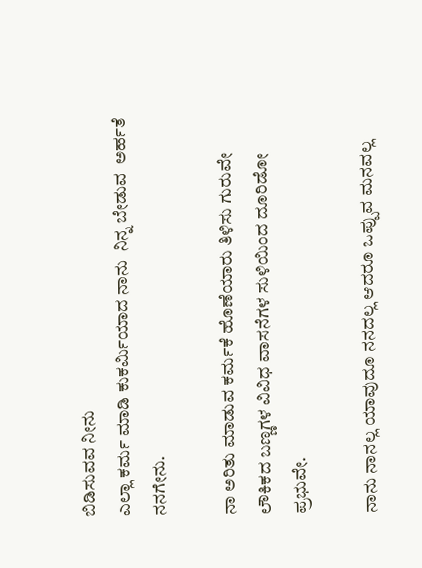ಬಿಡಿಸುವವ ನೀನು
ಎಲ್ಲಾ ಕರ್ಮ ಮಾಡಿ ಕುಕರ್ಮಿಯಾದ ನಾನು  ನಿನ್ನ ಬೇಡುವ  ಅರ್ಹತೆ ನನಗೇನು.

ನಾ ಅರಿತು ಮಾಡುವ ಕರ್ಮಕೆ ಹೊಣೆಯಾರು ತಿಳಿಸು ಗುರುವೇ
ಲೌಕಿಕದ ಬಣ್ಣಗಳ ವಿವಿಧ ವಾಸನೆಗಳ ಸುಳಿಯಿಂದ ದೂರಿಡೋ ಪ್ರಭುವೇ.

ನಾನು ನಾನಲ್ಲ ಯಾವುದೂ ನನದಲ್ಲ ಆದರೂ ಒಪ್ಪುವ ಮನವಲ್ಲ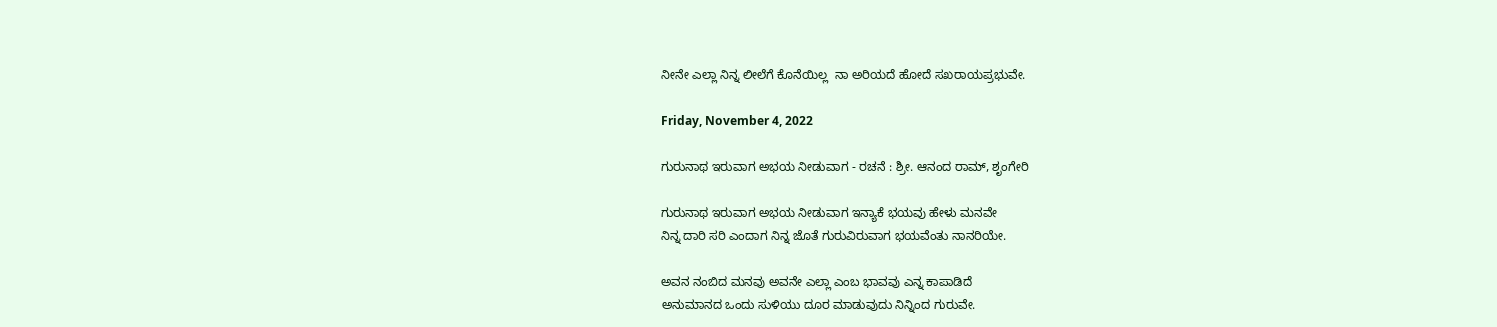ನೀನೇ ಎಲ್ಲಾ ನಿನ್ನ ಲೀಲೆಗೆ ಕೊನೆಯಿಲ್ಲ  ನಾ ಅರಿಯದೆ ಹೋದೆ ಸಖರಾಯಪ್ರಭುವೇ.

Friday, November 4, 2022

ಗುರುನಾಥ ಇರುವಾಗ ಅಭಯ ನೀಡುವಾಗ - ರಚನೆ : ಶ್ರೀ. ಆನಂದ ರಾಮ್, ಶೃಂಗೇರಿ

ಗುರುನಾಥ ಇರುವಾಗ ಅಭಯ ನೀಡುವಾಗ ಇನ್ಯಾಕೆ ಭಯವು ಹೇಳು ಮನವೇ
ನಿನ್ನ ದಾರಿ ಸರಿ ಎಂದಾಗ ನಿನ್ನ ಜೊತೆ ಗುರುವಿರುವಾಗ ಭಯವೆಂತು ನಾನರಿಯೇ.

ಅವನ ನಂಬಿದ ಮನವು ಅವನೇ ಎಲ್ಲಾ ಎಂಬ ಭಾವವು ಎನ್ನ ಕಾಪಾಡಿದೆ
ಅನುಮಾನದ ಒಂದು ಸುಳಿಯು ದೂರ ಮಾಡುವುದು ನಿನ್ನಿಂದ ಗುರುವೇ.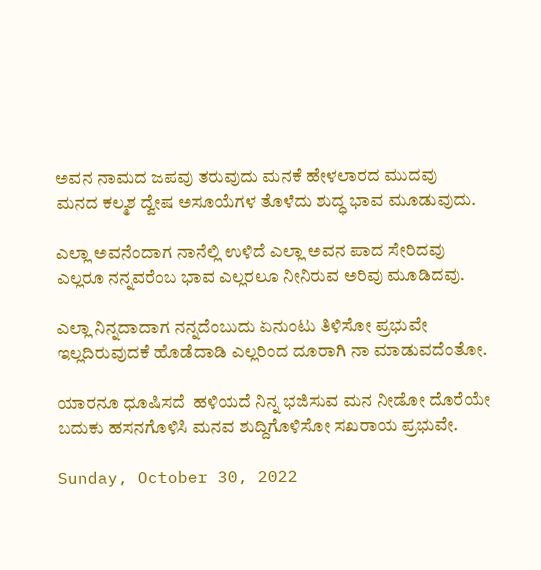ಅವನ ನಾಮದ ಜಪವು ತರುವುದು ಮನಕೆ ಹೇಳಲಾರದ ಮುದವು
ಮನದ ಕಲ್ಮಶ ದ್ವೇಷ ಅಸೂಯೆಗಳ ತೊಳೆದು ಶುದ್ಧ ಭಾವ ಮೂಡುವುದು.

ಎಲ್ಲಾ ಅವನೆಂದಾಗ ನಾನೆಲ್ಲಿ ಉಳಿದೆ ಎಲ್ಲಾ ಅವನ ಪಾದ ಸೇರಿದವು
ಎಲ್ಲರೂ ನನ್ನವರೆಂಬ ಭಾವ ಎಲ್ಲರಲೂ ನೀನಿರುವ ಅರಿವು ಮೂಡಿದವು.

ಎಲ್ಲಾ ನಿನ್ನದಾದಾಗ ನನ್ನದೆಂಬುದು ಏನುಂಟು ತಿಳಿಸೋ ಪ್ರಭುವೇ
ಇಲ್ಲದಿರುವುದಕೆ ಹೊಡೆದಾಡಿ ಎಲ್ಲರಿಂದ ದೂರಾಗಿ ನಾ ಮಾಡುವದೆಂತೋ.

ಯಾರನೂ ಧೂಷಿಸದೆ  ಹಳಿಯದೆ ನಿನ್ನ ಭಜಿಸುವ ಮನ ನೀಡೋ ದೊರೆಯೇ
ಬದುಕು ಹಸನಗೊಳಿಸಿ ಮನವ ಶುದ್ದಿಗೊಳಿಸೋ ಸಖರಾಯ ಪ್ರಭುವೇ.

Sunday, October 30, 2022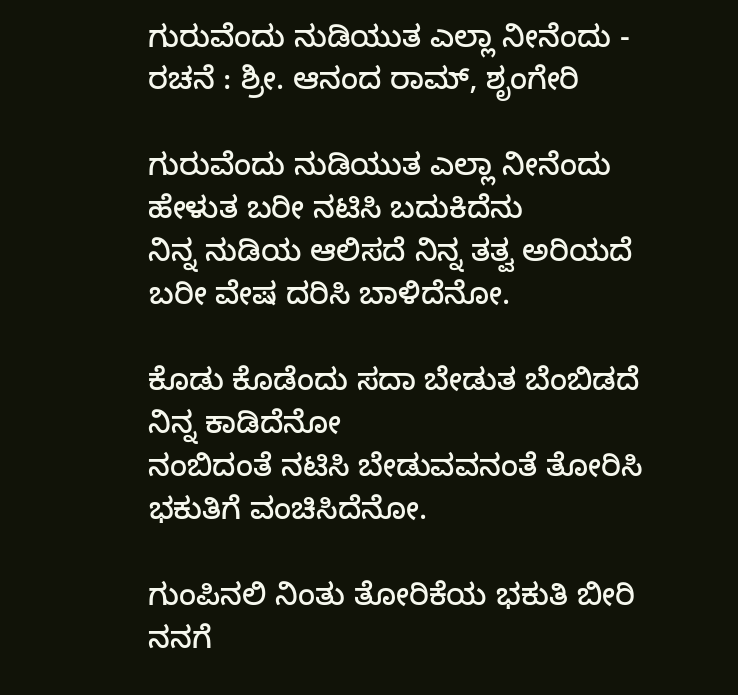ಗುರುವೆಂದು ನುಡಿಯುತ ಎಲ್ಲಾ ನೀನೆಂದು - ರಚನೆ : ಶ್ರೀ. ಆನಂದ ರಾಮ್, ಶೃಂಗೇರಿ

ಗುರುವೆಂದು ನುಡಿಯುತ ಎಲ್ಲಾ ನೀನೆಂದು ಹೇಳುತ ಬರೀ ನಟಿಸಿ ಬದುಕಿದೆನು
ನಿನ್ನ ನುಡಿಯ ಆಲಿಸದೆ ನಿನ್ನ ತತ್ವ ಅರಿಯದೆ ಬರೀ ವೇಷ ದರಿಸಿ ಬಾಳಿದೆನೋ.

ಕೊಡು ಕೊಡೆಂದು ಸದಾ ಬೇಡುತ ಬೆಂಬಿಡದೆ ನಿನ್ನ ಕಾಡಿದೆನೋ
ನಂಬಿದಂತೆ ನಟಿಸಿ ಬೇಡುವವನಂತೆ ತೋರಿಸಿ ಭಕುತಿಗೆ ವಂಚಿಸಿದೆನೋ.

ಗುಂಪಿನಲಿ ನಿಂತು ತೋರಿಕೆಯ ಭಕುತಿ ಬೀರಿ ನನಗೆ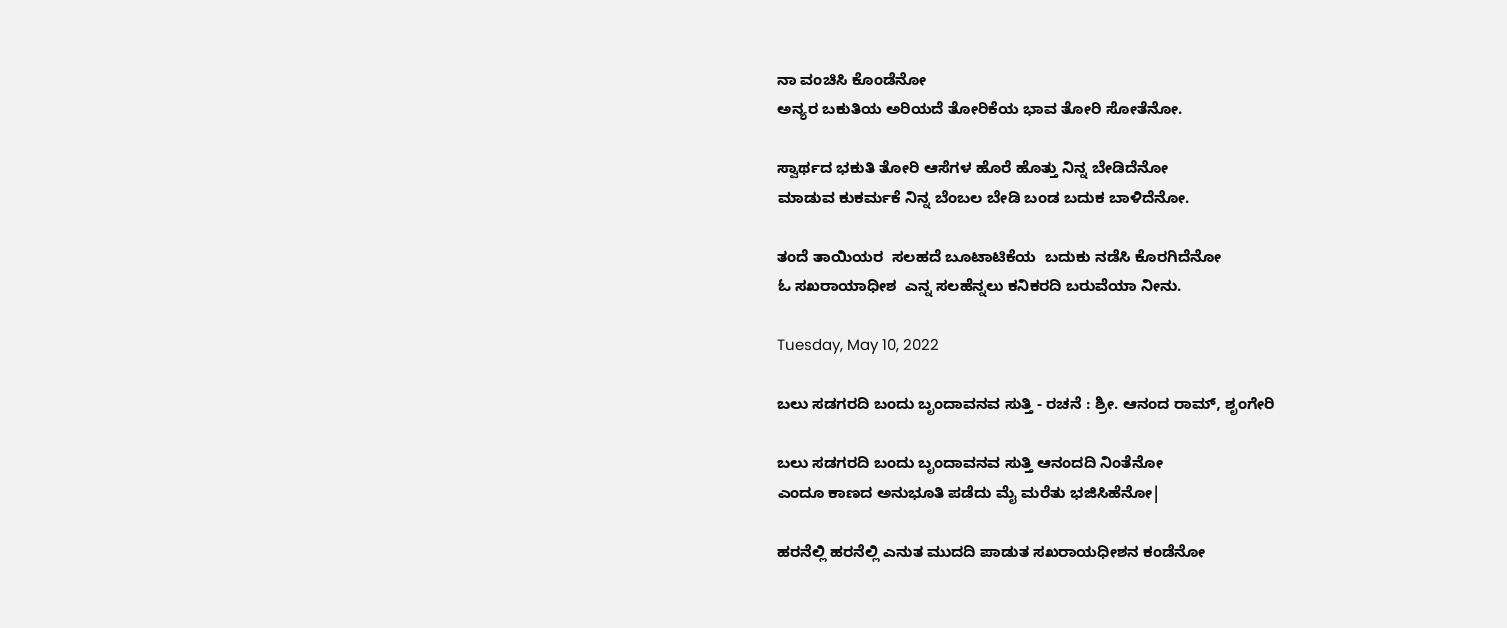ನಾ ವಂಚಿಸಿ ಕೊಂಡೆನೋ
ಅನ್ಯರ ಬಕುತಿಯ ಅರಿಯದೆ ತೋರಿಕೆಯ ಭಾವ ತೋರಿ ಸೋತೆನೋ.

ಸ್ವಾರ್ಥದ ಭಕುತಿ ತೋರಿ ಆಸೆಗಳ ಹೊರೆ ಹೊತ್ತು ನಿನ್ನ ಬೇಡಿದೆನೋ
ಮಾಡುವ ಕುಕರ್ಮಕೆ ನಿನ್ನ ಬೆಂಬಲ ಬೇಡಿ ಬಂಡ ಬದುಕ ಬಾಳಿದೆನೋ.

ತಂದೆ ತಾಯಿಯರ  ಸಲಹದೆ ಬೂಟಾಟಿಕೆಯ  ಬದುಕು ನಡೆಸಿ ಕೊರಗಿದೆನೋ
ಓ ಸಖರಾಯಾಧೀಶ  ಎನ್ನ ಸಲಹೆನ್ನಲು ಕನಿಕರದಿ ಬರುವೆಯಾ ನೀನು.

Tuesday, May 10, 2022

ಬಲು ಸಡಗರದಿ ಬಂದು ಬೃಂದಾವನವ ಸುತ್ತಿ - ರಚನೆ : ಶ್ರೀ. ಆನಂದ ರಾಮ್, ಶೃಂಗೇರಿ

ಬಲು ಸಡಗರದಿ ಬಂದು ಬೃಂದಾವನವ ಸುತ್ತಿ ಆನಂದದಿ ನಿಂತೆನೋ
ಎಂದೂ ಕಾಣದ ಅನುಭೂತಿ ಪಡೆದು ಮೈ ಮರೆತು ಭಜಿಸಿಹೆನೋ|

ಹರನೆಲ್ಲಿ ಹರನೆಲ್ಲಿ ಎನುತ ಮುದದಿ ಪಾಡುತ ಸಖರಾಯಧೀಶನ ಕಂಡೆನೋ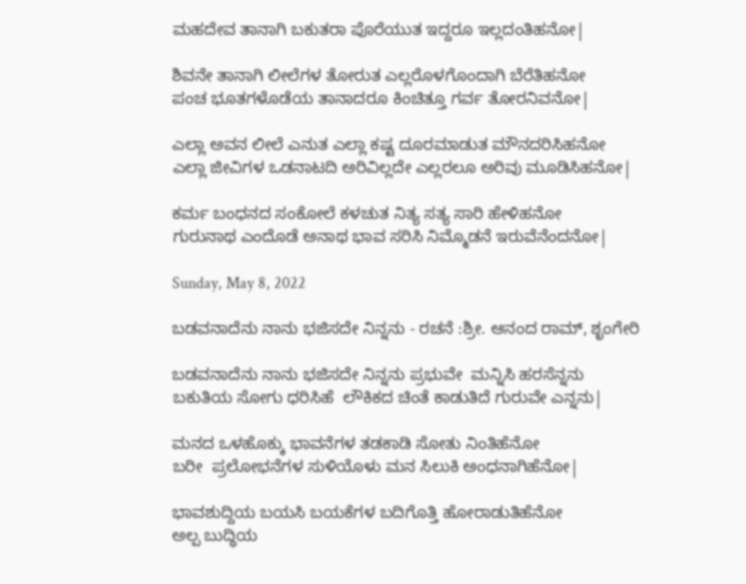ಮಹದೇವ ತಾನಾಗಿ ಬಕುತರಾ ಪೊರೆಯುತ ಇದ್ದರೂ ಇಲ್ಲದಂತಿಹನೋ|

ಶಿವನೇ ತಾನಾಗಿ ಲೀಲೆಗಳ ತೋರುತ ಎಲ್ಲರೊಳಗೊಂದಾಗಿ ಬೆರೆತಿಹನೋ
ಪಂಚ ಭೂತಗಳೊಡೆಯ ತಾನಾದರೂ ಕಿಂಚಿತ್ತೂ ಗರ್ವ ತೋರನಿವನೋ|

ಎಲ್ಲಾ ಅವನ ಲೀಲೆ ಎನುತ ಎಲ್ಲಾ ಕಷ್ಟ ದೂರಮಾಡುತ ಮೌನದರಿಸಿಹನೋ
ಎಲ್ಲಾ ಜೀವಿಗಳ ಒಡನಾಟದಿ ಅರಿವಿಲ್ಲದೇ ಎಲ್ಲರಲೂ ಅರಿವು ಮೂಡಿಸಿಹನೋ|

ಕರ್ಮ ಬಂಧನದ ಸಂಕೋಲೆ ಕಳಚುತ ನಿತ್ಯ ಸತ್ಯ ಸಾರಿ ಹೇಳಿಹನೋ
ಗುರುನಾಥ ಎಂದೊಡೆ ಅನಾಥ ಭಾವ ಸರಿಸಿ ನಿಮ್ಮೊಡನೆ ಇರುವೆನೆಂದನೋ|

Sunday, May 8, 2022

ಬಡವನಾದೆನು ನಾನು ಭಜಿಸದೇ ನಿನ್ನನು - ರಚನೆ :ಶ್ರೀ. ಆನಂದ ರಾಮ್, ಶೃಂಗೇರಿ

ಬಡವನಾದೆನು ನಾನು ಭಜಿಸದೇ ನಿನ್ನನು ಪ್ರಭುವೇ  ಮನ್ನಿಸಿ ಹರಸೆನ್ನನು
ಬಕುತಿಯ ಸೋಗು ಧರಿಸಿಹೆ  ಲೌಕಿಕದ ಚಿಂತೆ ಕಾಡುತಿದೆ ಗುರುವೇ ಎನ್ನನು|

ಮನದ ಒಳಹೊಕ್ಕು ಭಾವನೆಗಳ ತಡಕಾಡಿ ಸೋತು ನಿಂತಿಹೆನೋ
ಬರೀ  ಪ್ರಲೋಭನೆಗಳ ಸುಳಿಯೊಳು ಮನ ಸಿಲುಕಿ ಅಂಧನಾಗಿಹೆನೋ|

ಭಾವಶುದ್ದಿಯ ಬಯಸಿ ಬಯಕೆಗಳ ಬದಿಗೊತ್ತಿ ಹೋರಾಡುತಿಹೆನೋ
ಅಲ್ಪ ಬುದ್ಧಿಯ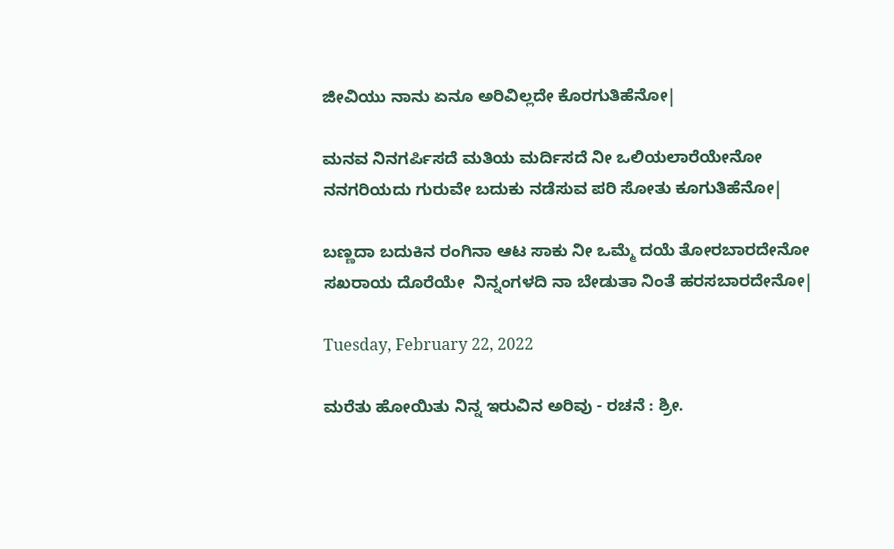ಜೀವಿಯು ನಾನು ಏನೂ ಅರಿವಿಲ್ಲದೇ ಕೊರಗುತಿಹೆನೋ|

ಮನವ ನಿನಗರ್ಪಿಸದೆ ಮತಿಯ ಮರ್ದಿಸದೆ ನೀ ಒಲಿಯಲಾರೆಯೇನೋ
ನನಗರಿಯದು ಗುರುವೇ ಬದುಕು ನಡೆಸುವ ಪರಿ ಸೋತು ಕೂಗುತಿಹೆನೋ|

ಬಣ್ಣದಾ ಬದುಕಿನ ರಂಗಿನಾ ಆಟ ಸಾಕು ನೀ ಒಮ್ಮೆ ದಯೆ ತೋರಬಾರದೇನೋ
ಸಖರಾಯ ದೊರೆಯೇ  ನಿನ್ನಂಗಳದಿ ನಾ ಬೇಡುತಾ ನಿಂತೆ ಹರಸಬಾರದೇನೋ|

Tuesday, February 22, 2022

ಮರೆತು ಹೋಯಿತು ನಿನ್ನ ಇರುವಿನ ಅರಿವು - ರಚನೆ : ಶ್ರೀ.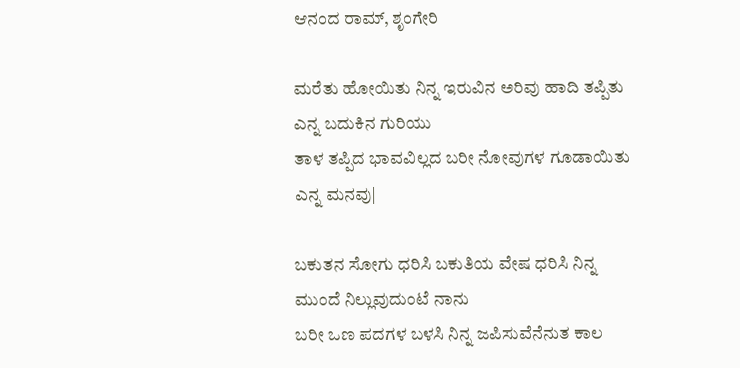ಆನಂದ ರಾಮ್, ಶೃಂಗೇರಿ

ಮರೆತು ಹೋಯಿತು ನಿನ್ನ ಇರುವಿನ ಅರಿವು ಹಾದಿ ತಪ್ಪಿತು ಎನ್ನ ಬದುಕಿನ ಗುರಿಯು
ತಾಳ ತಪ್ಪಿದ ಭಾವವಿಲ್ಲದ ಬರೀ ನೋವುಗಳ ಗೂಡಾಯಿತು ಎನ್ನ ಮನವು|

ಬಕುತನ ಸೋಗು ಧರಿಸಿ ಬಕುತಿಯ ವೇಷ ಧರಿಸಿ ನಿನ್ನ ಮುಂದೆ ನಿಲ್ಲುವುದುಂಟೆ ನಾನು
ಬರೀ ಒಣ ಪದಗಳ ಬಳಸಿ ನಿನ್ನ ಜಪಿಸುವೆನೆನುತ ಕಾಲ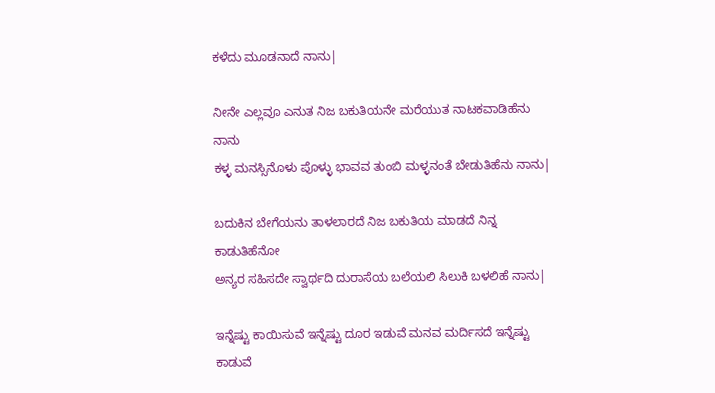ಕಳೆದು ಮೂಡನಾದೆ ನಾನು|

ನೀನೇ ಎಲ್ಲವೂ ಎನುತ ನಿಜ ಬಕುತಿಯನೇ ಮರೆಯುತ ನಾಟಕವಾಡಿಹೆನು ನಾನು
ಕಳ್ಳ ಮನಸ್ಸಿನೊಳು ಪೊಳ್ಳು ಭಾವವ ತುಂಬಿ ಮಳ್ಳನಂತೆ ಬೇಡುತಿಹೆನು ನಾನು|

ಬದುಕಿನ ಬೇಗೆಯನು ತಾಳಲಾರದೆ ನಿಜ ಬಕುತಿಯ ಮಾಡದೆ ನಿನ್ನ ಕಾಡುತಿಹೆನೋ
ಅನ್ಯರ ಸಹಿಸದೇ ಸ್ವಾರ್ಥದಿ ದುರಾಸೆಯ ಬಲೆಯಲಿ ಸಿಲುಕಿ ಬಳಲಿಹೆ ನಾನು|

ಇನ್ನೆಷ್ಟು ಕಾಯಿಸುವೆ ಇನ್ನೆಷ್ಟು ದೂರ ಇಡುವೆ ಮನವ ಮರ್ದಿಸದೆ ಇನ್ನೆಷ್ಟು ಕಾಡುವೆ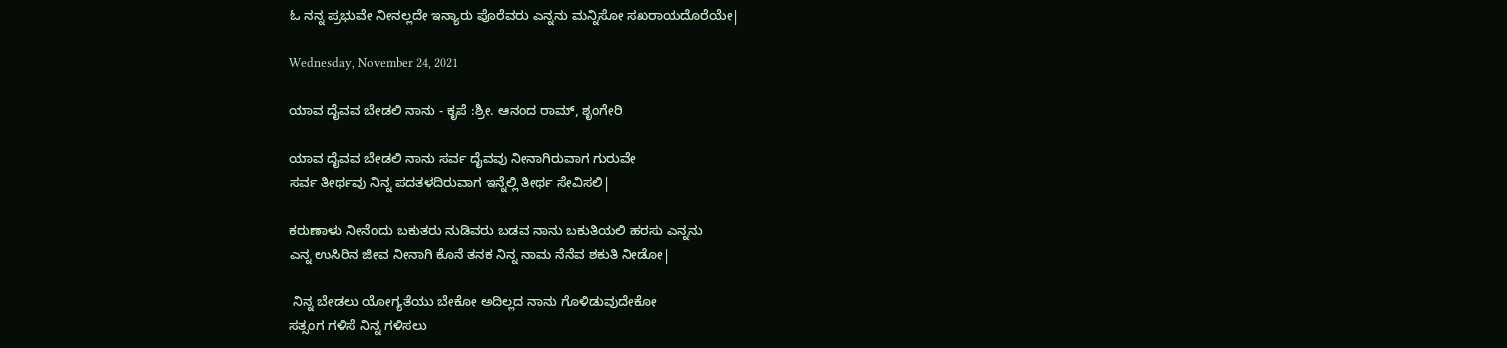ಓ ನನ್ನ ಪ್ರಭುವೇ ನೀನಲ್ಲದೇ ಇನ್ಯಾರು ಪೊರೆವರು ಎನ್ನನು ಮನ್ನಿಸೋ ಸಖರಾಯದೊರೆಯೇ|

Wednesday, November 24, 2021

ಯಾವ ದೈವವ ಬೇಡಲಿ ನಾನು - ಕೃಪೆ :ಶ್ರೀ. ಆನಂದ ರಾಮ್, ಶೃಂಗೇರಿ

ಯಾವ ದೈವವ ಬೇಡಲಿ ನಾನು ಸರ್ವ ದೈವವು ನೀನಾಗಿರುವಾಗ ಗುರುವೇ
ಸರ್ವ ತೀರ್ಥವು ನಿನ್ನ ಪದತಳದಿರುವಾಗ ಇನ್ನೆಲ್ಲಿ ತೀರ್ಥ ಸೇವಿಸಲಿ|

ಕರುಣಾಳು ನೀನೆಂದು ಬಕುತರು ನುಡಿವರು ಬಡವ ನಾನು ಬಕುತಿಯಲಿ ಹರಸು ಎನ್ನನು
ಎನ್ನ ಉಸಿರಿನ ಜೀವ ನೀನಾಗಿ ಕೊನೆ ತನಕ ನಿನ್ನ ನಾಮ ನೆನೆವ ಶಕುತಿ ನೀಡೋ|

 ನಿನ್ನ ಬೇಡಲು ಯೋಗ್ಯತೆಯು ಬೇಕೋ ಅದಿಲ್ಲದ ನಾನು ಗೊಳಿಡುವುದೇಕೋ
ಸತ್ಸಂಗ ಗಳಿಸೆ ನಿನ್ನ ಗಳಿಸಲು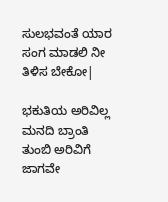ಸುಲಭವಂತೆ ಯಾರ ಸಂಗ ಮಾಡಲಿ ನೀ ತಿಳಿಸ ಬೇಕೋ|

ಭಕುತಿಯ ಅರಿವಿಲ್ಲ ಮನದಿ ಬ್ರಾಂತಿ ತುಂಬಿ ಅರಿವಿಗೆ ಜಾಗವೇ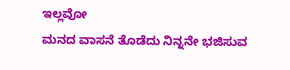ಇಲ್ಲವೋ
ಮನದ ವಾಸನೆ ತೊಡೆದು ನಿನ್ನನೇ ಭಜಿಸುವ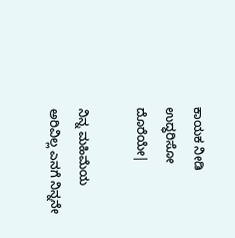ಕಾಯಕ ನೀಡಿ ಉದ್ಧರಿಸೋ ದೊರೆಯೇ|

ನಿನ್ನ ಮಹಿಮೆಯ ಅರಿವಿಲ್ಲ ಎನಗೆ ನಿನ್ನನೇ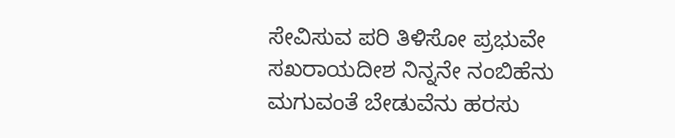ಸೇವಿಸುವ ಪರಿ ತಿಳಿಸೋ ಪ್ರಭುವೇ
ಸಖರಾಯದೀಶ ನಿನ್ನನೇ ನಂಬಿಹೆನು ಮಗುವಂತೆ ಬೇಡುವೆನು ಹರಸು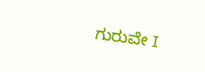ಗುರುವೇ I